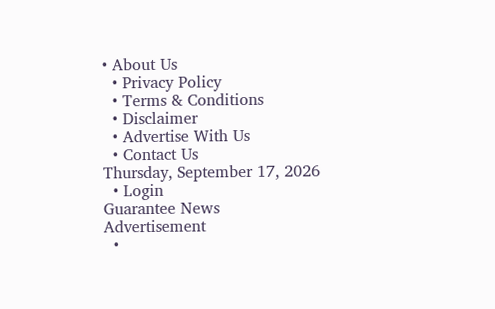• About Us
  • Privacy Policy
  • Terms & Conditions
  • Disclaimer
  • Advertise With Us
  • Contact Us
Thursday, September 17, 2026
  • Login
Guarantee News
Advertisement
  •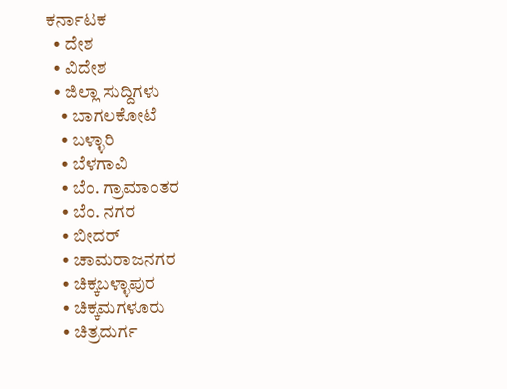ಕರ್ನಾಟಕ
  • ದೇಶ
  • ವಿದೇಶ
  • ಜಿಲ್ಲಾ ಸುದ್ದಿಗಳು
    • ಬಾಗಲಕೋಟೆ
    • ಬಳ್ಳಾರಿ
    • ಬೆಳಗಾವಿ
    • ಬೆಂ. ಗ್ರಾಮಾಂತರ
    • ಬೆಂ. ನಗರ
    • ಬೀದರ್
    • ಚಾಮರಾಜನಗರ
    • ಚಿಕ್ಕಬಳ್ಳಾಪುರ
    • ಚಿಕ್ಕಮಗಳೂರು
    • ಚಿತ್ರದುರ್ಗ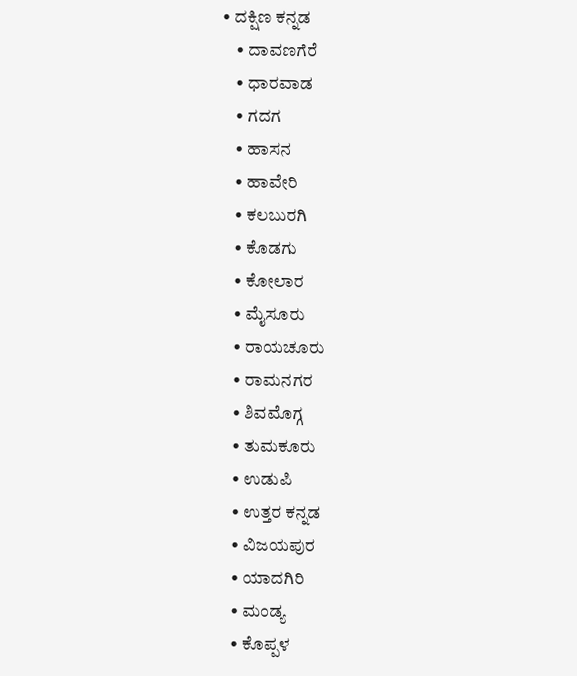• ದಕ್ಷಿಣ ಕನ್ನಡ
    • ದಾವಣಗೆರೆ
    • ಧಾರವಾಡ
    • ಗದಗ
    • ಹಾಸನ
    • ಹಾವೇರಿ
    • ಕಲಬುರಗಿ
    • ಕೊಡಗು
    • ಕೋಲಾರ
    • ಮೈಸೂರು
    • ರಾಯಚೂರು
    • ರಾಮನಗರ
    • ಶಿವಮೊಗ್ಗ
    • ತುಮಕೂರು
    • ಉಡುಪಿ
    • ಉತ್ತರ ಕನ್ನಡ
    • ವಿಜಯಪುರ
    • ಯಾದಗಿರಿ
    • ಮಂಡ್ಯ
    • ಕೊಪ್ಪಳ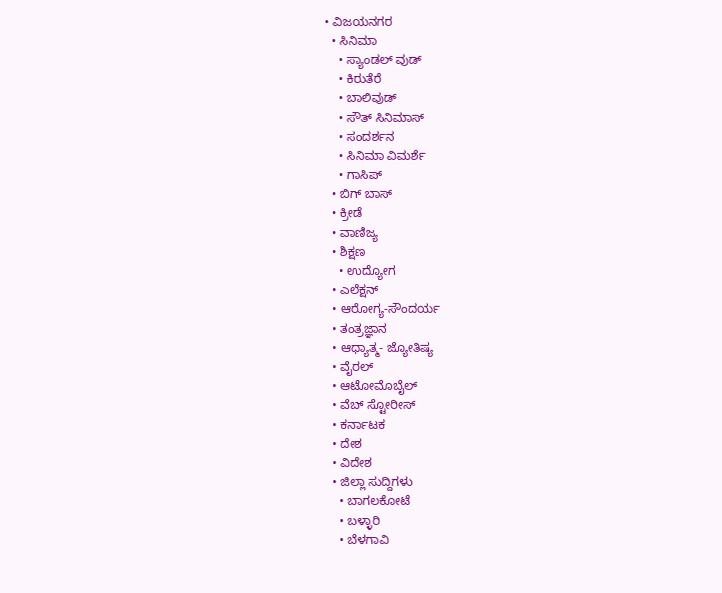• ವಿಜಯನಗರ
  • ಸಿನಿಮಾ
    • ಸ್ಯಾಂಡಲ್ ವುಡ್
    • ಕಿರುತೆರೆ
    • ಬಾಲಿವುಡ್
    • ಸೌತ್ ಸಿನಿಮಾಸ್
    • ಸಂದರ್ಶನ
    • ಸಿನಿಮಾ ವಿಮರ್ಶೆ
    • ಗಾಸಿಪ್
  • ಬಿಗ್ ಬಾಸ್
  • ಕ್ರೀಡೆ
  • ವಾಣಿಜ್ಯ
  • ಶಿಕ್ಷಣ
    • ಉದ್ಯೋಗ
  • ಎಲೆಕ್ಷನ್
  • ಆರೋಗ್ಯ-ಸೌಂದರ್ಯ
  • ತಂತ್ರಜ್ಞಾನ
  • ಆಧ್ಯಾತ್ಮ- ಜ್ಯೋತಿಷ್ಯ
  • ವೈರಲ್
  • ಆಟೋಮೊಬೈಲ್
  • ವೆಬ್ ಸ್ಟೋರೀಸ್
  • ಕರ್ನಾಟಕ
  • ದೇಶ
  • ವಿದೇಶ
  • ಜಿಲ್ಲಾ ಸುದ್ದಿಗಳು
    • ಬಾಗಲಕೋಟೆ
    • ಬಳ್ಳಾರಿ
    • ಬೆಳಗಾವಿ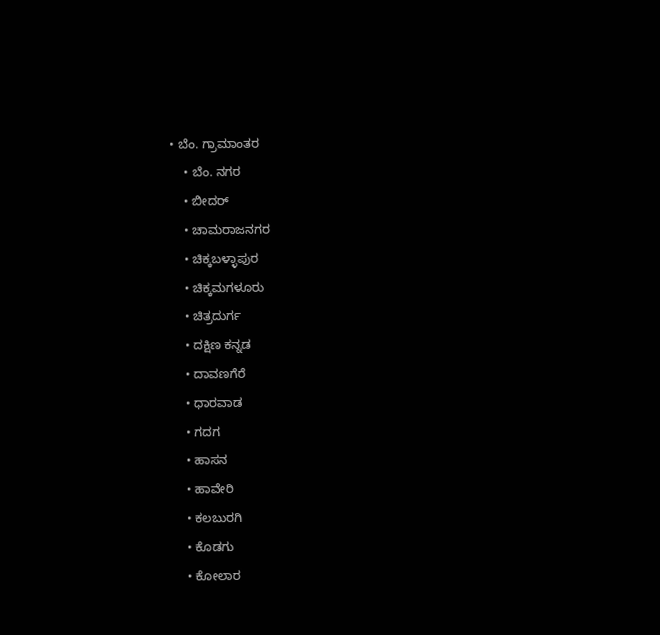• ಬೆಂ. ಗ್ರಾಮಾಂತರ
    • ಬೆಂ. ನಗರ
    • ಬೀದರ್
    • ಚಾಮರಾಜನಗರ
    • ಚಿಕ್ಕಬಳ್ಳಾಪುರ
    • ಚಿಕ್ಕಮಗಳೂರು
    • ಚಿತ್ರದುರ್ಗ
    • ದಕ್ಷಿಣ ಕನ್ನಡ
    • ದಾವಣಗೆರೆ
    • ಧಾರವಾಡ
    • ಗದಗ
    • ಹಾಸನ
    • ಹಾವೇರಿ
    • ಕಲಬುರಗಿ
    • ಕೊಡಗು
    • ಕೋಲಾರ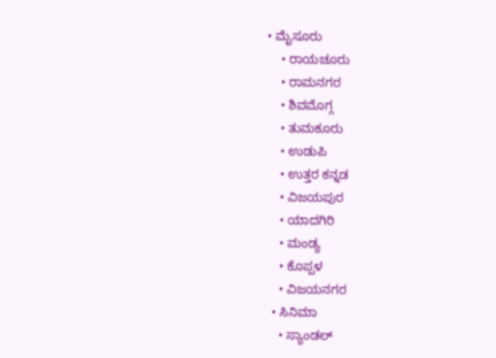• ಮೈಸೂರು
    • ರಾಯಚೂರು
    • ರಾಮನಗರ
    • ಶಿವಮೊಗ್ಗ
    • ತುಮಕೂರು
    • ಉಡುಪಿ
    • ಉತ್ತರ ಕನ್ನಡ
    • ವಿಜಯಪುರ
    • ಯಾದಗಿರಿ
    • ಮಂಡ್ಯ
    • ಕೊಪ್ಪಳ
    • ವಿಜಯನಗರ
  • ಸಿನಿಮಾ
    • ಸ್ಯಾಂಡಲ್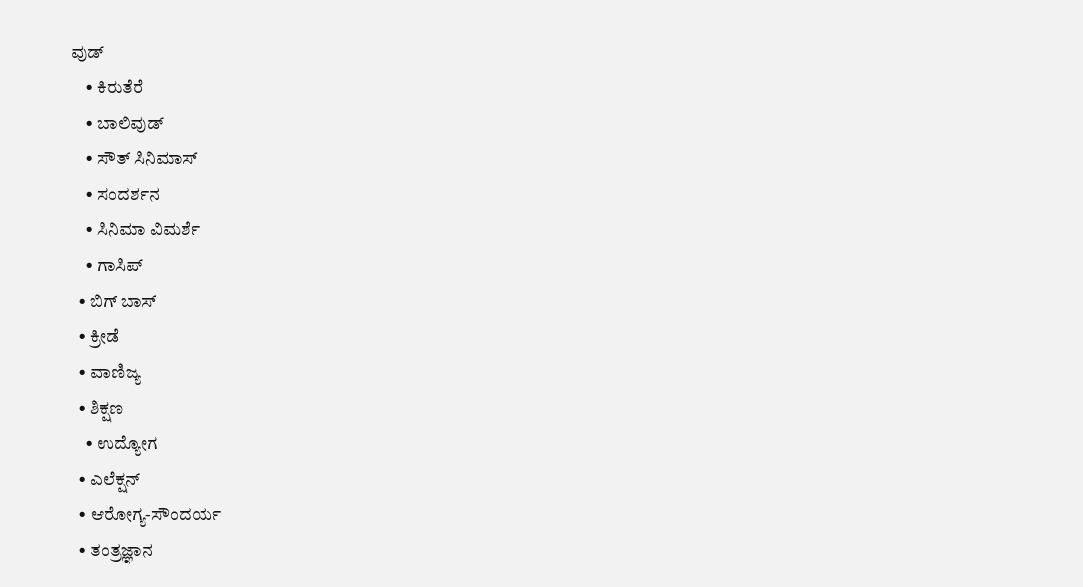ವುಡ್
    • ಕಿರುತೆರೆ
    • ಬಾಲಿವುಡ್
    • ಸೌತ್ ಸಿನಿಮಾಸ್
    • ಸಂದರ್ಶನ
    • ಸಿನಿಮಾ ವಿಮರ್ಶೆ
    • ಗಾಸಿಪ್
  • ಬಿಗ್ ಬಾಸ್
  • ಕ್ರೀಡೆ
  • ವಾಣಿಜ್ಯ
  • ಶಿಕ್ಷಣ
    • ಉದ್ಯೋಗ
  • ಎಲೆಕ್ಷನ್
  • ಆರೋಗ್ಯ-ಸೌಂದರ್ಯ
  • ತಂತ್ರಜ್ಞಾನ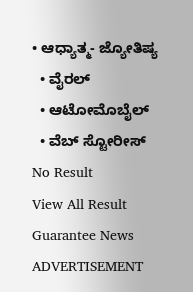• ಆಧ್ಯಾತ್ಮ- ಜ್ಯೋತಿಷ್ಯ
  • ವೈರಲ್
  • ಆಟೋಮೊಬೈಲ್
  • ವೆಬ್ ಸ್ಟೋರೀಸ್
No Result
View All Result
Guarantee News
ADVERTISEMENT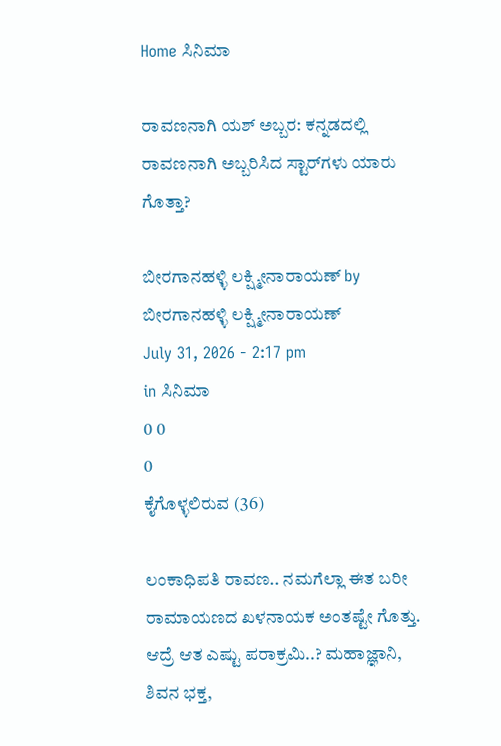Home ಸಿನಿಮಾ

ರಾವಣನಾಗಿ ಯಶ್ ಅಬ್ಬರ: ಕನ್ನಡದಲ್ಲಿ ರಾವಣನಾಗಿ ಅಬ್ಬರಿಸಿದ ಸ್ಟಾರ್‌ಗಳು ಯಾರು ಗೊತ್ತಾ?

ಬೀರಗಾನಹಳ್ಳಿ ಲಕ್ಷ್ಮೀನಾರಾಯಣ್ by ಬೀರಗಾನಹಳ್ಳಿ ಲಕ್ಷ್ಮೀನಾರಾಯಣ್
July 31, 2026 - 2:17 pm
in ಸಿನಿಮಾ
0 0
0
ಕೈಗೊಳ್ಳಲಿರುವ (36)

ಲಂಕಾಧಿಪತಿ ರಾವಣ.. ನಮಗೆಲ್ಲಾ ಈತ ಬರೀ ರಾಮಾಯಣದ ಖಳನಾಯಕ ಅಂತಷ್ಟೇ ಗೊತ್ತು. ಆದ್ರೆ ಆತ ಎಷ್ಟು ಪರಾಕ್ರಮಿ..? ಮಹಾಜ್ಞಾನಿ, ಶಿವನ ಭಕ್ತ,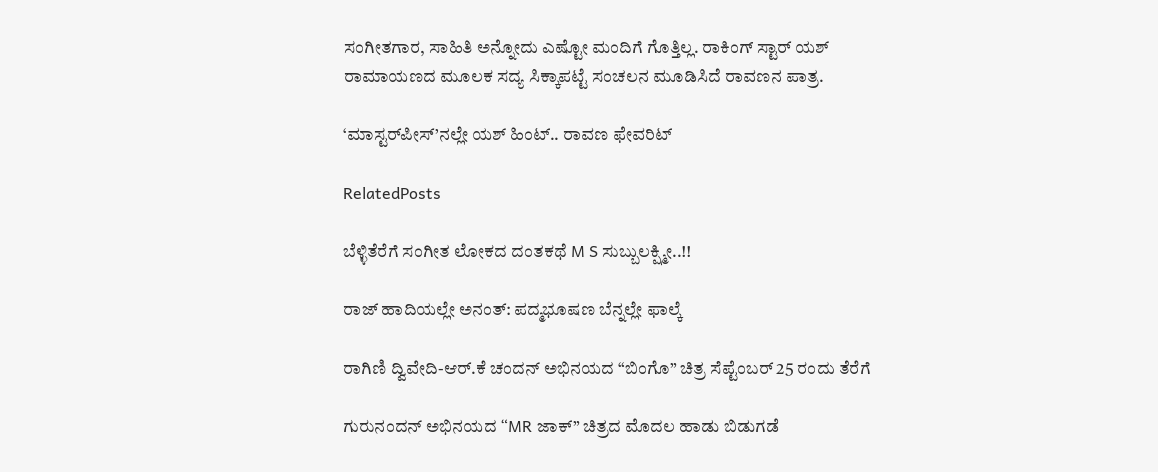ಸಂಗೀತಗಾರ, ಸಾಹಿತಿ ಅನ್ನೋದು ಎಷ್ಟೋ ಮಂದಿಗೆ ಗೊತ್ತಿಲ್ಲ. ರಾಕಿಂಗ್ ಸ್ಟಾರ್ ಯಶ್ ರಾಮಾಯಣದ ಮೂಲಕ ಸದ್ಯ ಸಿಕ್ಕಾಪಟ್ಟೆ ಸಂಚಲನ ಮೂಡಿಸಿದೆ ರಾವಣನ ಪಾತ್ರ.

‘ಮಾಸ್ಟರ್‌ಪೀಸ್‌’ನಲ್ಲೇ ಯಶ್ ಹಿಂಟ್.. ರಾವಣ ಫೇವರಿಟ್

RelatedPosts

ಬೆಳ್ಳಿತೆರೆಗೆ ಸಂಗೀತ ಲೋಕದ ದಂತಕಥೆ M S ಸುಬ್ಬುಲಕ್ಷ್ಮೀ..!!

ರಾಜ್ ಹಾದಿಯಲ್ಲೇ ಅನಂತ್: ಪದ್ಮಭೂಷಣ ಬೆನ್ನಲ್ಲೇ ಫಾಲ್ಕೆ

ರಾಗಿಣಿ ದ್ವಿವೇದಿ-ಆರ್.ಕೆ ಚಂದನ್ ಅಭಿನಯದ “ಬಿಂಗೊ” ಚಿತ್ರ ಸೆಪ್ಟೆಂಬರ್ 25 ರಂದು ತೆರೆಗೆ

ಗುರುನಂದನ್ ಅಭಿನಯದ “MR ಜಾಕ್” ಚಿತ್ರದ ಮೊದಲ ಹಾಡು ಬಿಡುಗಡೆ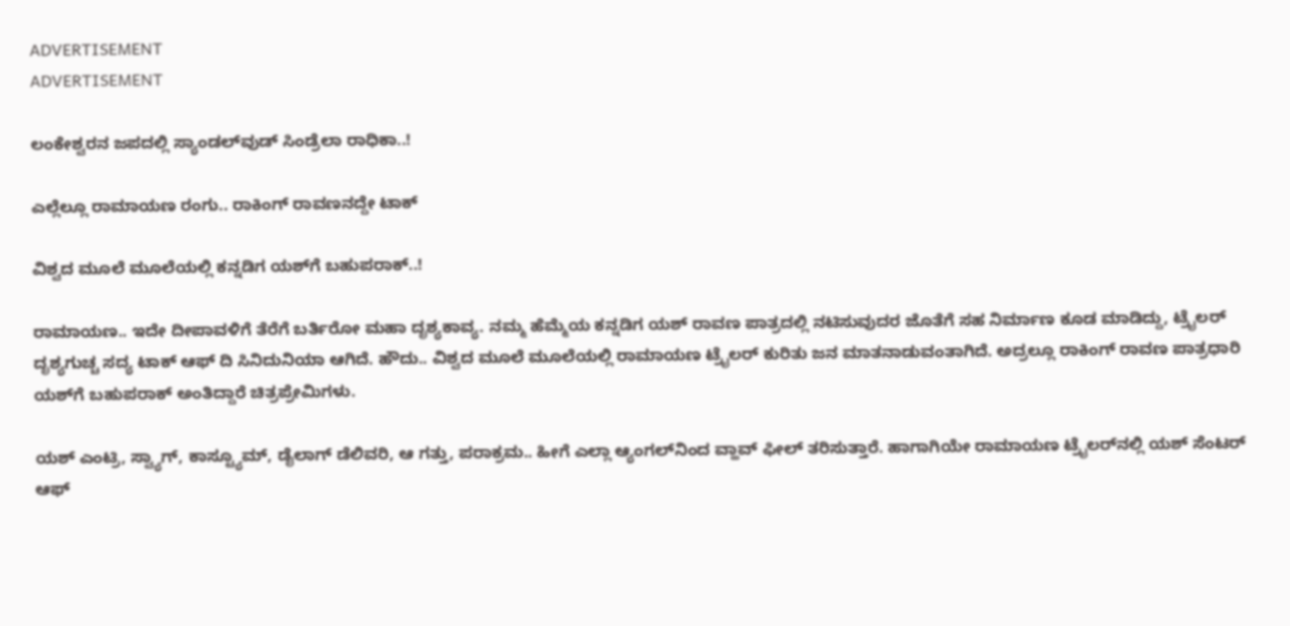ADVERTISEMENT
ADVERTISEMENT

ಲಂಕೇಶ್ವರನ ಜಪದಲ್ಲಿ ಸ್ಯಾಂಡಲ್‌ವುಡ್ ಸಿಂಡ್ರೆಲಾ ರಾಧಿಕಾ..!

ಎಲ್ಲೆಲ್ಲೂ ರಾಮಾಯಣ ರಂಗು.. ರಾಕಿಂಗ್ ರಾವಣನದ್ದೇ ಟಾಕ್

ವಿಶ್ವದ ಮೂಲೆ ಮೂಲೆಯಲ್ಲಿ ಕನ್ನಡಿಗ ಯಶ್‌ಗೆ ಬಹುಪರಾಕ್..!

ರಾಮಾಯಣ.. ಇದೇ ದೀಪಾವಳಿಗೆ ತೆರೆಗೆ ಬರ್ತಿರೋ ಮಹಾ ದೃಶ್ಯಕಾವ್ಯ. ನಮ್ಮ ಹೆಮ್ಮೆಯ ಕನ್ನಡಿಗ ಯಶ್ ರಾವಣ ಪಾತ್ರದಲ್ಲಿ ನಟಿಸುವುದರ ಜೊತೆಗೆ ಸಹ ನಿರ್ಮಾಣ ಕೂಡ ಮಾಡಿದ್ದು, ಟ್ರೈಲರ್‌‌ ದೃಶ್ಯಗುಚ್ಚ ಸದ್ಯ ಟಾಕ್ ಆಫ್ ದಿ ಸಿನಿದುನಿಯಾ ಆಗಿದೆ. ಹೌದು.. ವಿಶ್ವದ ಮೂಲೆ ಮೂಲೆಯಲ್ಲಿ ರಾಮಾಯಣ ಟ್ರೈಲರ್‌ ಕುರಿತು ಜನ ಮಾತನಾಡುವಂತಾಗಿದೆ. ಅದ್ರಲ್ಲೂ ರಾಕಿಂಗ್ ರಾವಣ ಪಾತ್ರಧಾರಿ ಯಶ್‌ಗೆ ಬಹುಪರಾಕ್ ಅಂತಿದ್ದಾರೆ ಚಿತ್ರಪ್ರೇಮಿಗಳು.

ಯಶ್ ಎಂಟ್ರಿ, ಸ್ವ್ಯಾಗ್, ಕಾಸ್ಟ್ಯೂಮ್, ಡೈಲಾಗ್ ಡೆಲಿವರಿ, ಆ ಗತ್ತು, ಪರಾಕ್ರಮ.. ಹೀಗೆ ಎಲ್ಲಾ ಆ್ಯಂಗಲ್‌‌ನಿಂದ ವ್ಹಾವ್ ಫೀಲ್ ತರಿಸುತ್ತಾರೆ. ಹಾಗಾಗಿಯೇ ರಾಮಾಯಣ ಟ್ರೈಲರ್‌‌ನಲ್ಲಿ ಯಶ್ ಸೆಂಟರ್ ಆಫ್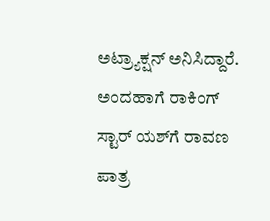ಅಟ್ರ್ಯಾಕ್ಷನ್ ಅನಿಸಿದ್ದಾರೆ. ಅಂದಹಾಗೆ ರಾಕಿಂಗ್ ಸ್ಟಾರ್‌ ಯಶ್‌ಗೆ ರಾವಣ ಪಾತ್ರ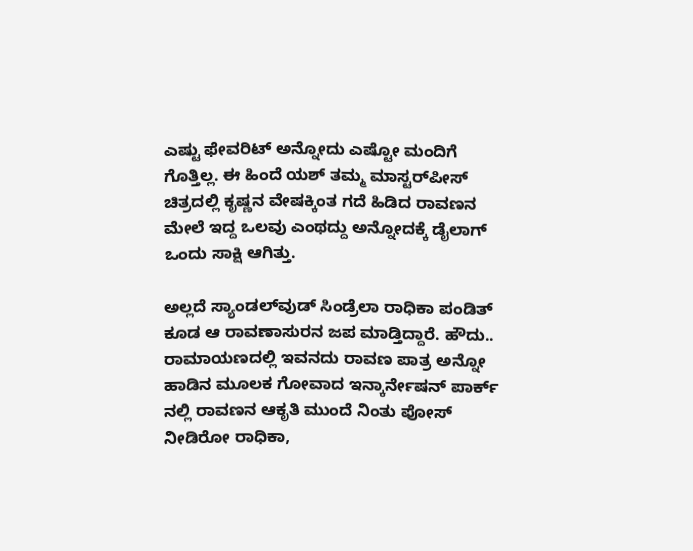ಎಷ್ಟು ಫೇವರಿಟ್ ಅನ್ನೋದು ಎಷ್ಟೋ ಮಂದಿಗೆ ಗೊತ್ತಿಲ್ಲ. ಈ ಹಿಂದೆ ಯಶ್ ತಮ್ಮ ಮಾಸ್ಟರ್‌ಪೀಸ್ ಚಿತ್ರದಲ್ಲಿ ಕೃಷ್ಣನ ವೇಷಕ್ಕಿಂತ ಗದೆ ಹಿಡಿದ ರಾವಣನ ಮೇಲೆ ಇದ್ದ ಒಲವು ಎಂಥದ್ದು ಅನ್ನೋದಕ್ಕೆ ಡೈಲಾಗ್ ಒಂದು ಸಾಕ್ಷಿ ಆಗಿತ್ತು.

ಅಲ್ಲದೆ ಸ್ಯಾಂಡಲ್‌ವುಡ್ ಸಿಂಡ್ರೆಲಾ ರಾಧಿಕಾ ಪಂಡಿತ್ ಕೂಡ ಆ ರಾವಣಾಸುರನ ಜಪ ಮಾಡ್ತಿದ್ದಾರೆ. ಹೌದು.. ರಾಮಾಯಣದಲ್ಲಿ ಇವನದು ರಾವಣ ಪಾತ್ರ ಅನ್ನೋ ಹಾಡಿನ ಮೂಲಕ ಗೋವಾದ ಇನ್ಕಾರ್ನೇಷನ್ ಪಾರ್ಕ್ ನಲ್ಲಿ ರಾವಣನ ಆಕೃತಿ ಮುಂದೆ ನಿಂತು ಪೋಸ್ ನೀಡಿರೋ ರಾಧಿಕಾ,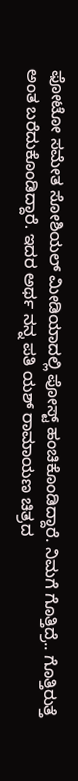ಫೋಟೋ ಸಮೇತ ಸೋಶಿಯಲ್ ಮೀಡಿಯಾದಲ್ಲಿ ಪೋಸ್ಟ್ ಹಂಚಿಕೊಂಡಿದ್ದಾರೆ. ನಿಮಗೆ ಗೊತ್ತಿದ್ರೆ.. ಗೊತ್ತಿರುತ್ತೆ ಅಂತ ಬರೆದುಕೊಂಡಿದ್ದಾರೆ. ಇದರ ಅರ್ಥ ನನ್ನ ಪತಿ ಯಶ್ ರಾಮಾಯಣ ಚಿತ್ರದ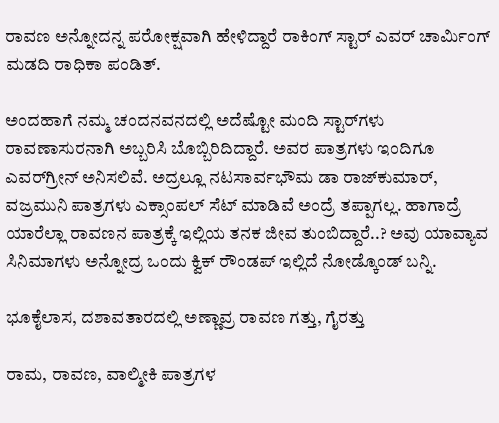ರಾವಣ ಅನ್ನೋದನ್ನ ಪರೋಕ್ಷವಾಗಿ ಹೇಳಿದ್ದಾರೆ ರಾಕಿಂಗ್ ಸ್ಟಾರ್ ಎವರ್ ಚಾರ್ಮಿಂಗ್ ಮಡದಿ ರಾಧಿಕಾ ಪಂಡಿತ್.

ಅಂದಹಾಗೆ ನಮ್ಮ ಚಂದನವನದಲ್ಲಿ ಅದೆಷ್ಟೋ ಮಂದಿ ಸ್ಟಾರ್‌ಗಳು ರಾವಣಾಸುರನಾಗಿ ಅಬ್ಬರಿಸಿ ಬೊಬ್ಬಿರಿದಿದ್ದಾರೆ. ಅವರ ಪಾತ್ರಗಳು ಇಂದಿಗೂ ಎವರ್‌ಗ್ರೀನ್ ಅನಿಸಲಿವೆ. ಅದ್ರಲ್ಲೂ ನಟಸಾರ್ವಭೌಮ ಡಾ ರಾಜ್‌‌ಕುಮಾರ್, ವಜ್ರಮುನಿ ಪಾತ್ರಗಳು ಎಕ್ಸಾಂಪಲ್ ಸೆಟ್ ಮಾಡಿವೆ ಅಂದ್ರೆ ತಪ್ಪಾಗಲ್ಲ. ಹಾಗಾದ್ರೆ ಯಾರೆಲ್ಲಾ ರಾವಣನ ಪಾತ್ರಕ್ಕೆ ಇಲ್ಲಿಯ ತನಕ ಜೀವ ತುಂಬಿದ್ದಾರೆ..? ಅವು ಯಾವ್ಯಾವ ಸಿನಿಮಾಗಳು ಅನ್ನೋದ್ರ ಒಂದು ಕ್ವಿಕ್ ರೌಂಡಪ್ ಇಲ್ಲಿದೆ ನೋಡ್ಕೊಂಡ್ ಬನ್ನಿ.

ಭೂಕೈಲಾಸ, ದಶಾವತಾರದಲ್ಲಿ ಅಣ್ಣಾವ್ರ ರಾವಣ ಗತ್ತು, ಗೈರತ್ತು

ರಾಮ, ರಾವಣ, ವಾಲ್ಮೀಕಿ ಪಾತ್ರಗಳ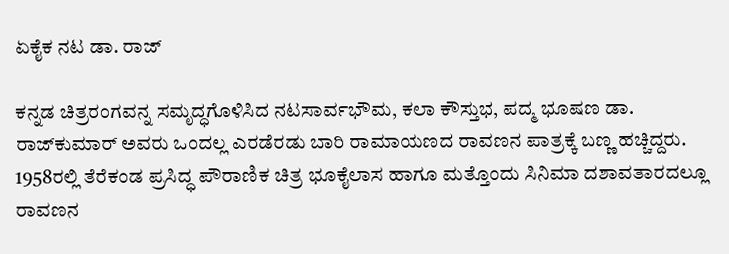ಏಕೈಕ ನಟ ಡಾ. ರಾಜ್

ಕನ್ನಡ ಚಿತ್ರರಂಗವನ್ನ ಸಮೃದ್ಧಗೊಳಿಸಿದ ನಟಸಾರ್ವಭೌಮ, ಕಲಾ ಕೌಸ್ತುಭ, ಪದ್ಮ ಭೂಷಣ ಡಾ. ರಾಜ್‌‌ಕುಮಾರ್ ಅವರು ಒಂದಲ್ಲ ಎರಡೆರಡು ಬಾರಿ ರಾಮಾಯಣದ ರಾವಣನ ಪಾತ್ರಕ್ಕೆ ಬಣ್ಣ ಹಚ್ಚಿದ್ದರು. 1958ರಲ್ಲಿ ತೆರೆಕಂಡ ಪ್ರಸಿದ್ಧ ಪೌರಾಣಿಕ ಚಿತ್ರ ಭೂಕೈಲಾಸ ಹಾಗೂ ಮತ್ತೊಂದು ಸಿನಿಮಾ ದಶಾವತಾರದಲ್ಲೂ ರಾವಣನ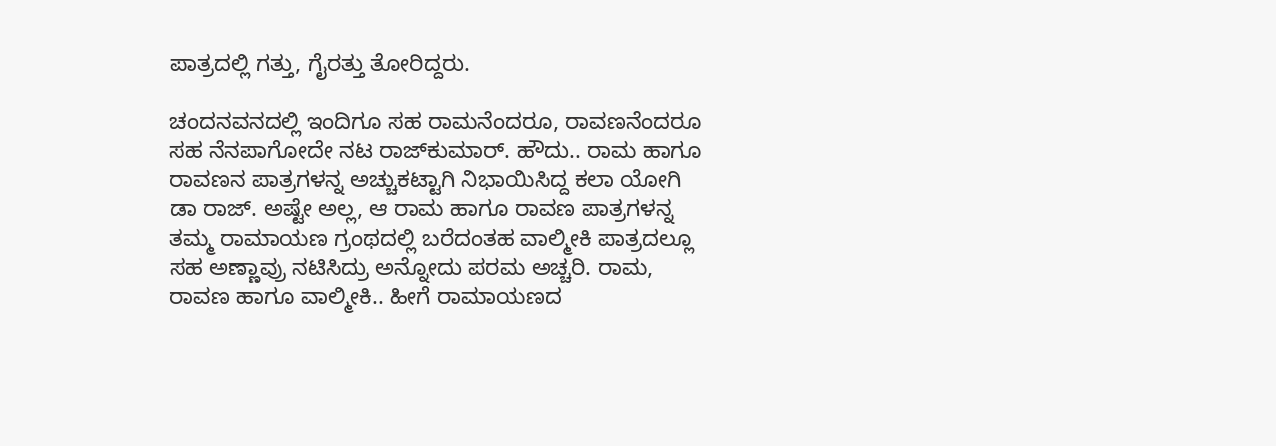ಪಾತ್ರದಲ್ಲಿ ಗತ್ತು, ಗೈರತ್ತು ತೋರಿದ್ದರು.

ಚಂದನವನದಲ್ಲಿ ಇಂದಿಗೂ ಸಹ ರಾಮನೆಂದರೂ, ರಾವಣನೆಂದರೂ ಸಹ ನೆನಪಾಗೋದೇ ನಟ ರಾಜ್‌‌ಕುಮಾರ್. ಹೌದು.. ರಾಮ ಹಾಗೂ ರಾವಣನ ಪಾತ್ರಗಳನ್ನ ಅಚ್ಚುಕಟ್ಟಾಗಿ ನಿಭಾಯಿಸಿದ್ದ ಕಲಾ ಯೋಗಿ ಡಾ ರಾಜ್. ಅಷ್ಟೇ ಅಲ್ಲ, ಆ ರಾಮ ಹಾಗೂ ರಾವಣ ಪಾತ್ರಗಳನ್ನ ತಮ್ಮ ರಾಮಾಯಣ ಗ್ರಂಥದಲ್ಲಿ ಬರೆದಂತಹ ವಾಲ್ಮೀಕಿ ಪಾತ್ರದಲ್ಲೂ ಸಹ ಅಣ್ಣಾವ್ರು ನಟಿಸಿದ್ರು ಅನ್ನೋದು ಪರಮ ಅಚ್ಚರಿ. ರಾಮ, ರಾವಣ ಹಾಗೂ ವಾಲ್ಮೀಕಿ.. ಹೀಗೆ ರಾಮಾಯಣದ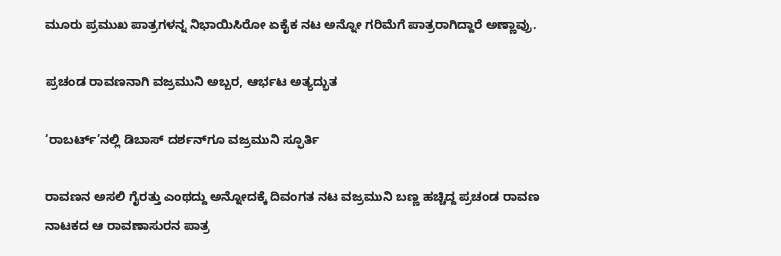ಮೂರು ಪ್ರಮುಖ ಪಾತ್ರಗಳನ್ನ ನಿಭಾಯಿಸಿರೋ ಏಕೈಕ ನಟ ಅನ್ನೋ ಗರಿಮೆಗೆ ಪಾತ್ರರಾಗಿದ್ದಾರೆ ಅಣ್ಣಾವ್ರು.

ಪ್ರಚಂಡ ರಾವಣನಾಗಿ ವಜ್ರಮುನಿ ಅಬ್ಬರ, ಆರ್ಭಟ ಅತ್ಯದ್ಭುತ

‘ರಾಬರ್ಟ್’ನಲ್ಲಿ ಡಿಬಾಸ್ ದರ್ಶನ್‌ಗೂ ವಜ್ರಮುನಿ ಸ್ಫೂರ್ತಿ

ರಾವಣನ ಅಸಲಿ ಗೈರತ್ತು ಎಂಥದ್ದು ಅನ್ನೋದಕ್ಕೆ ದಿವಂಗತ ನಟ ವಜ್ರಮುನಿ ಬಣ್ಣ ಹಚ್ಚಿದ್ದ ಪ್ರಚಂಡ ರಾವಣ ನಾಟಕದ ಆ ರಾವಣಾಸುರನ ಪಾತ್ರ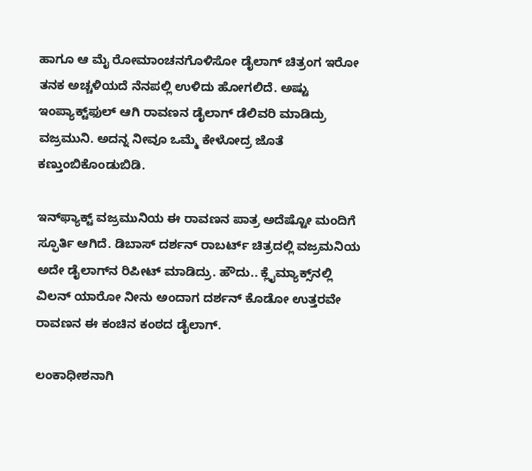ಹಾಗೂ ಆ ಮೈ ರೋಮಾಂಚನಗೊಳಿಸೋ ಡೈಲಾಗ್ ಚಿತ್ರಂಗ ಇರೋ ತನಕ ಅಚ್ಚಳಿಯದೆ ನೆನಪಲ್ಲಿ ಉಳಿದು ಹೋಗಲಿದೆ. ಅಷ್ಟು ಇಂಪ್ಯಾಕ್ಟ್‌ಫುಲ್ ಆಗಿ ರಾವಣನ ಡೈಲಾಗ್ ಡೆಲಿವರಿ ಮಾಡಿದ್ರು ವಜ್ರಮುನಿ. ಅದನ್ನ ನೀವೂ ಒಮ್ಮೆ ಕೇಳೋದ್ರ ಜೊತೆ ಕಣ್ತುಂಬಿಕೊಂಡುಬಿಡಿ.

ಇನ್‌ಫ್ಯಾಕ್ಟ್ ವಜ್ರಮುನಿಯ ಈ ರಾವಣನ ಪಾತ್ರ ಅದೆಷ್ಟೋ ಮಂದಿಗೆ ಸ್ಫೂರ್ತಿ ಆಗಿದೆ. ಡಿಬಾಸ್ ದರ್ಶನ್ ರಾಬರ್ಟ್ ಚಿತ್ರದಲ್ಲಿ ವಜ್ರಮನಿಯ ಅದೇ ಡೈಲಾಗ್‌ನ ರಿಪೀಟ್ ಮಾಡಿದ್ರು. ಹೌದು.. ಕ್ಲೈಮ್ಯಾಕ್ಸ್‌ನಲ್ಲಿ ವಿಲನ್‌‌ ಯಾರೋ ನೀನು ಅಂದಾಗ ದರ್ಶನ್ ಕೊಡೋ ಉತ್ತರವೇ ರಾವಣನ ಈ ಕಂಚಿನ ಕಂಠದ ಡೈಲಾಗ್.

ಲಂಕಾಧೀಶನಾಗಿ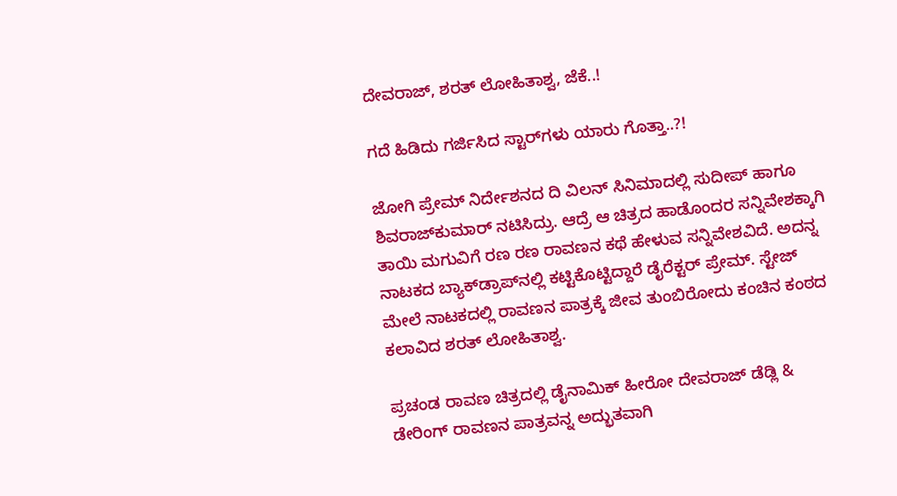ದೇವರಾಜ್, ಶರತ್ ಲೋಹಿತಾಶ್ವ, ಜೆಕೆ..!

ಗದೆ ಹಿಡಿದು ಗರ್ಜಿಸಿದ ಸ್ಟಾರ್‌ಗಳು ಯಾರು ಗೊತ್ತಾ..?!

ಜೋಗಿ ಪ್ರೇಮ್ ನಿರ್ದೇಶನದ ದಿ ವಿಲನ್ ಸಿನಿಮಾದಲ್ಲಿ ಸುದೀಪ್ ಹಾಗೂ ಶಿವರಾಜ್‌ಕುಮಾರ್ ನಟಿಸಿದ್ರು. ಆದ್ರೆ ಆ ಚಿತ್ರದ ಹಾಡೊಂದರ ಸನ್ನಿವೇಶಕ್ಕಾಗಿ ತಾಯಿ ಮಗುವಿಗೆ ರಣ ರಣ ರಾವಣನ ಕಥೆ ಹೇಳುವ ಸನ್ನಿವೇಶವಿದೆ. ಅದನ್ನ ನಾಟಕದ ಬ್ಯಾಕ್‌‌ಡ್ರಾಪ್‌‌ನಲ್ಲಿ ಕಟ್ಟಿಕೊಟ್ಟಿದ್ದಾರೆ ಡೈರೆಕ್ಟರ್ ಪ್ರೇಮ್. ಸ್ಟೇಜ್ ಮೇಲೆ ನಾಟಕದಲ್ಲಿ ರಾವಣನ ಪಾತ್ರಕ್ಕೆ ಜೀವ ತುಂಬಿರೋದು ಕಂಚಿನ ಕಂಠದ ಕಲಾವಿದ ಶರತ್ ಲೋಹಿತಾಶ್ವ.

ಪ್ರಚಂಡ ರಾವಣ ಚಿತ್ರದಲ್ಲಿ ಡೈನಾಮಿಕ್ ಹೀರೋ ದೇವರಾಜ್ ಡೆಡ್ಲಿ & ಡೇರಿಂಗ್ ರಾವಣನ ಪಾತ್ರವನ್ನ ಅದ್ಭುತವಾಗಿ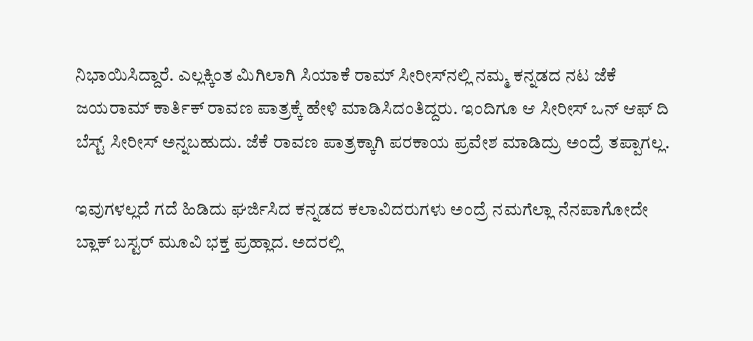ನಿಭಾಯಿಸಿದ್ದಾರೆ. ಎಲ್ಲಕ್ಕಿಂತ ಮಿಗಿಲಾಗಿ ಸಿಯಾಕೆ ರಾಮ್ ಸೀರೀಸ್‌‌ನಲ್ಲಿ ನಮ್ಮ ಕನ್ನಡದ ನಟ ಜೆಕೆ ಜಯರಾಮ್ ಕಾರ್ತಿಕ್ ರಾವಣ ಪಾತ್ರಕ್ಕೆ ಹೇಳಿ ಮಾಡಿಸಿದಂತಿದ್ದರು. ಇಂದಿಗೂ ಆ ಸೀರೀಸ್ ಒನ್ ಆಫ್ ದಿ ಬೆಸ್ಟ್ ಸೀರೀಸ್ ಅನ್ನಬಹುದು. ಜೆಕೆ ರಾವಣ ಪಾತ್ರಕ್ಕಾಗಿ ಪರಕಾಯ ಪ್ರವೇಶ ಮಾಡಿದ್ರು ಅಂದ್ರೆ ತಪ್ಪಾಗಲ್ಲ.

ಇವುಗಳಲ್ಲದೆ ಗದೆ ಹಿಡಿದು ಘರ್ಜಿಸಿದ ಕನ್ನಡದ ಕಲಾವಿದರುಗಳು ಅಂದ್ರೆ ನಮಗೆಲ್ಲಾ ನೆನಪಾಗೋದೇ ಬ್ಲಾಕ್ ಬಸ್ಟರ್ ಮೂವಿ ಭಕ್ತ ಪ್ರಹ್ಲಾದ. ಅದರಲ್ಲಿ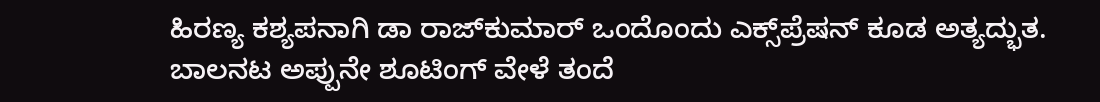ಹಿರಣ್ಯ ಕಶ್ಯಪನಾಗಿ ಡಾ ರಾಜ್‌‌ಕುಮಾರ್ ಒಂದೊಂದು ಎಕ್ಸ್‌‌ಪ್ರೆಷನ್ ಕೂಡ ಅತ್ಯದ್ಭುತ. ಬಾಲನಟ ಅಪ್ಪುನೇ ಶೂಟಿಂಗ್ ವೇಳೆ ತಂದೆ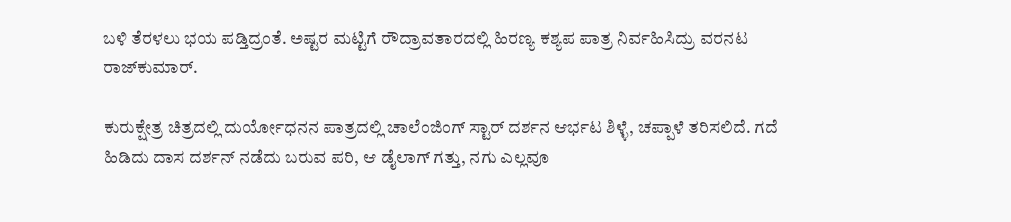ಬಳಿ ತೆರಳಲು ಭಯ ಪಡ್ತಿದ್ರಂತೆ. ಅಷ್ಟರ ಮಟ್ಟಿಗೆ ರೌದ್ರಾವತಾರದಲ್ಲಿ ಹಿರಣ್ಯ ಕಶ್ಯಪ ಪಾತ್ರ ನಿರ್ವಹಿಸಿದ್ರು ವರನಟ ರಾಜ್‌‌ಕುಮಾರ್.

ಕುರುಕ್ಷೇತ್ರ ಚಿತ್ರದಲ್ಲಿ ದುರ್ಯೋಧನನ ಪಾತ್ರದಲ್ಲಿ ಚಾಲೆಂಜಿಂಗ್ ಸ್ಟಾರ್ ದರ್ಶನ ಆರ್ಭಟ ಶಿಳ್ಳೆ, ಚಪ್ಪಾಳೆ ತರಿಸಲಿದೆ. ಗದೆ ಹಿಡಿದು ದಾಸ ದರ್ಶನ್ ನಡೆದು ಬರುವ ಪರಿ, ಆ ಡೈಲಾಗ್ ಗತ್ತು, ನಗು ಎಲ್ಲವೂ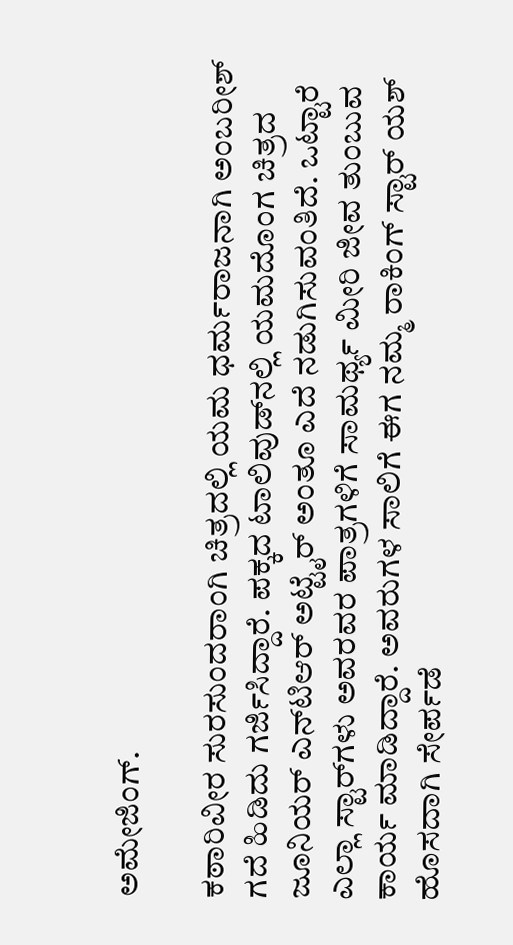ಅಮೇಜಿಂಗ್.

ಕಠಾರಿವೀರ ಸುರಸುಂದರಾಂಗಿ ಚಿತ್ರದಲ್ಲಿ ಯಮ ಧರ್ಮರಾಜನಾಗಿ ಅಂಬರೀಶ್ ಗದೆ ಹಿಡಿದು ಗರ್ಜಿಸಿದ್ದಾರೆ. ಪಕ್ಕದ ಟಾಲಿವುಡ್‌‌ನಲ್ಲಿ ಯಮದೊಂಗ ಚಿತ್ರದ ಜೂನಿಯರ್‌ ಎನ್‌ಟಿಆರ್ ಅಟ್ಟೈರ್ ಅಂತೂ ಎದೆ ನಡುಗಿಸುವಂತಿದೆ. ಒಟ್ಟಾರೆ ಎಲ್ಲಾ ಸ್ಟಾರ್‌‌ಗಳು ಅವರವರ ಪಾತ್ರಗಳಿಗೆ ಸಾಮರ್ಥ್ಯ ಮೀರಿ ಜೀವ ತುಂಬುವ ಕಾರ್ಯ ಮಾಡಿದ್ದಾರೆ. ಅವರುಗಳ ಸಾಲಿಗೆ ಈಗ ನಮ್ಮ ರಾಕಿಂಗ್ ಸ್ಟಾರ್ ಯಶ್ ಹೊಸದಾಗಿ ಸೇರ್ಪಡೆ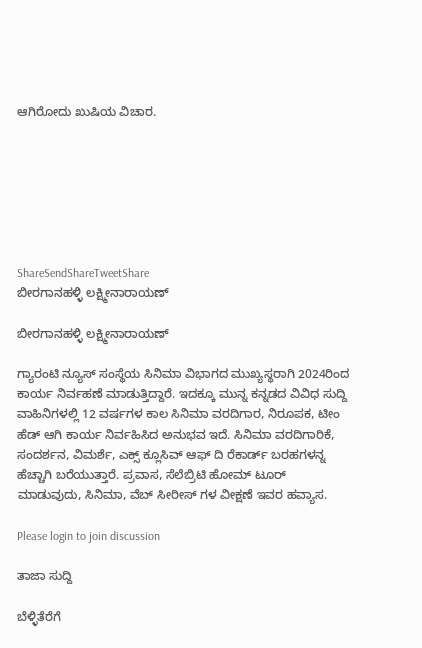ಆಗಿರೋದು ಖುಷಿಯ ವಿಚಾರ.







ShareSendShareTweetShare
ಬೀರಗಾನಹಳ್ಳಿ ಲಕ್ಷ್ಮೀನಾರಾಯಣ್

ಬೀರಗಾನಹಳ್ಳಿ ಲಕ್ಷ್ಮೀನಾರಾಯಣ್

ಗ್ಯಾರಂಟಿ ನ್ಯೂಸ್ ಸಂಸ್ಥೆಯ ಸಿನಿಮಾ ವಿಭಾಗದ ಮುಖ್ಯಸ್ಥರಾಗಿ 2024ರಿಂದ ಕಾರ್ಯ ನಿರ್ವಹಣೆ ಮಾಡುತ್ತಿದ್ದಾರೆ. ಇದಕ್ಕೂ ಮುನ್ನ ಕನ್ನಡದ ವಿವಿಧ ಸುದ್ದಿ ವಾಹಿನಿಗಳಲ್ಲಿ 12 ವರ್ಷಗಳ ಕಾಲ ಸಿನಿಮಾ ವರದಿಗಾರ, ನಿರೂಪಕ, ಟೀಂ ಹೆಡ್ ಆಗಿ ಕಾರ್ಯ ನಿರ್ವಹಿಸಿದ ಅನುಭವ ಇದೆ. ಸಿನಿಮಾ ವರದಿಗಾರಿಕೆ, ಸಂದರ್ಶನ, ವಿಮರ್ಶೆ, ಎಕ್ಸ್ ಕ್ಲೂಸಿವ್ ಆಫ್ ದಿ ರೆಕಾರ್ಡ್ ಬರಹಗಳನ್ನ ಹೆಚ್ಚಾಗಿ ಬರೆಯುತ್ತಾರೆ. ಪ್ರವಾಸ, ಸೆಲೆಬ್ರಿಟಿ ಹೋಮ್ ಟೂರ್ ಮಾಡುವುದು, ಸಿನಿಮಾ, ವೆಬ್ ಸೀರೀಸ್ ಗಳ ವೀಕ್ಷಣೆ ಇವರ ಹವ್ಯಾಸ.

Please login to join discussion

ತಾಜಾ ಸುದ್ದಿ

ಬೆಳ್ಳಿತೆರೆಗೆ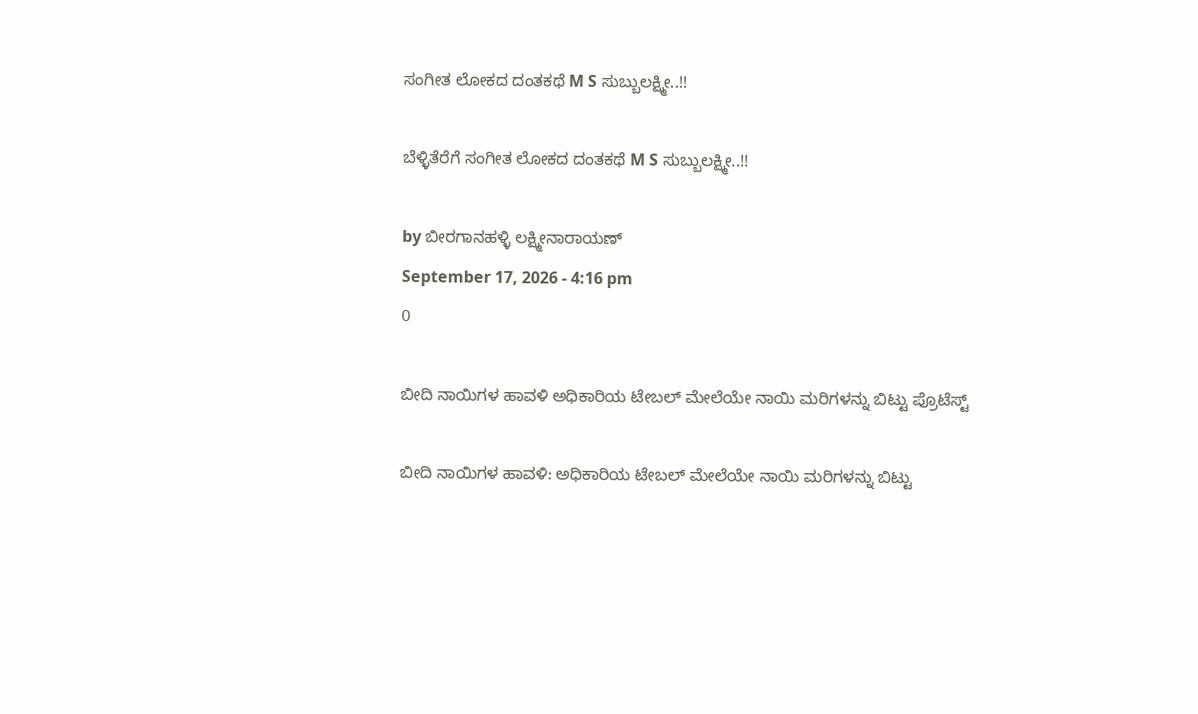ಸಂಗೀತ ಲೋಕದ ದಂತಕಥೆ M S ಸುಬ್ಬುಲಕ್ಷ್ಮೀ..!!

ಬೆಳ್ಳಿತೆರೆಗೆ ಸಂಗೀತ ಲೋಕದ ದಂತಕಥೆ M S ಸುಬ್ಬುಲಕ್ಷ್ಮೀ..!!

by ಬೀರಗಾನಹಳ್ಳಿ ಲಕ್ಷ್ಮೀನಾರಾಯಣ್
September 17, 2026 - 4:16 pm
0

ಬೀದಿ ನಾಯಿಗಳ ಹಾವಳಿ ಅಧಿಕಾರಿಯ ಟೇಬಲ್ ಮೇಲೆಯೇ ನಾಯಿ ಮರಿಗಳನ್ನು ಬಿಟ್ಟು ಪ್ರೊಟೆಸ್ಟ್

ಬೀದಿ ನಾಯಿಗಳ ಹಾವಳಿ: ಅಧಿಕಾರಿಯ ಟೇಬಲ್ ಮೇಲೆಯೇ ನಾಯಿ ಮರಿಗಳನ್ನು ಬಿಟ್ಟು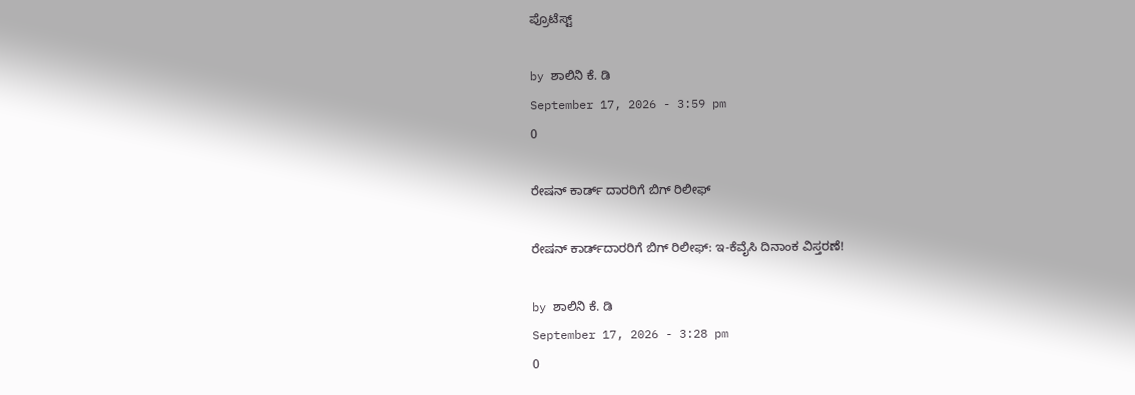ಪ್ರೊಟೆಸ್ಟ್

by ಶಾಲಿನಿ ಕೆ. ಡಿ
September 17, 2026 - 3:59 pm
0

ರೇಷನ್ ಕಾರ್ಡ್ ದಾರರಿಗೆ ಬಿಗ್ ರಿಲೀಫ್

ರೇಷನ್ ಕಾರ್ಡ್‌ದಾರರಿಗೆ ಬಿಗ್ ರಿಲೀಫ್: ಇ-ಕೆವೈಸಿ ದಿನಾಂಕ ವಿಸ್ತರಣೆ!

by ಶಾಲಿನಿ ಕೆ. ಡಿ
September 17, 2026 - 3:28 pm
0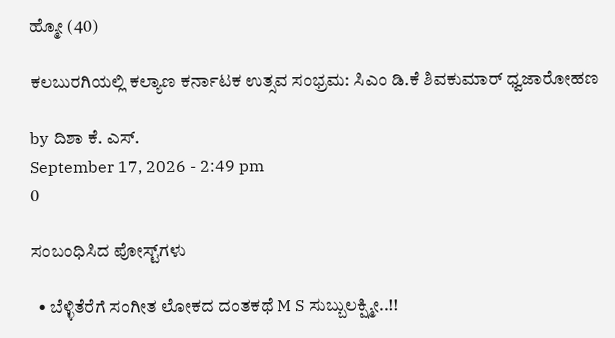ಹ್ಮೋ (40)

ಕಲಬುರಗಿಯಲ್ಲಿ ಕಲ್ಯಾಣ ಕರ್ನಾಟಕ ಉತ್ಸವ ಸಂಭ್ರಮ: ಸಿಎಂ ಡಿ.ಕೆ ಶಿವಕುಮಾ‌ರ್ ಧ್ವಜಾರೋಹಣ

by ದಿಶಾ ಕೆ. ಎಸ್.
September 17, 2026 - 2:49 pm
0

ಸಂಬಂಧಿಸಿದ ಪೋಸ್ಟ್‌ಗಳು

  • ಬೆಳ್ಳಿತೆರೆಗೆ ಸಂಗೀತ ಲೋಕದ ದಂತಕಥೆ M S ಸುಬ್ಬುಲಕ್ಷ್ಮೀ..!!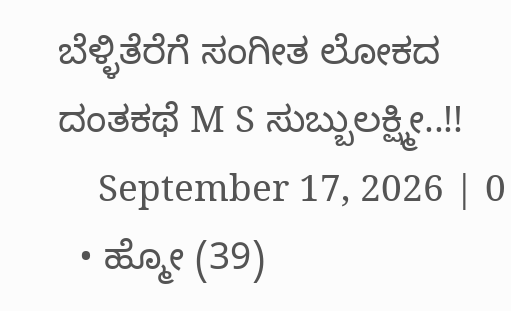ಬೆಳ್ಳಿತೆರೆಗೆ ಸಂಗೀತ ಲೋಕದ ದಂತಕಥೆ M S ಸುಬ್ಬುಲಕ್ಷ್ಮೀ..!!
    September 17, 2026 | 0
  • ಹ್ಮೋ (39)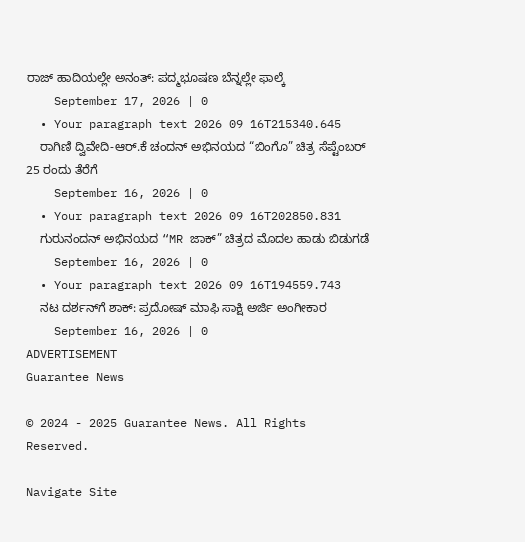ರಾಜ್ ಹಾದಿಯಲ್ಲೇ ಅನಂತ್: ಪದ್ಮಭೂಷಣ ಬೆನ್ನಲ್ಲೇ ಫಾಲ್ಕೆ
    September 17, 2026 | 0
  • Your paragraph text 2026 09 16T215340.645
    ರಾಗಿಣಿ ದ್ವಿವೇದಿ-ಆರ್.ಕೆ ಚಂದನ್ ಅಭಿನಯದ “ಬಿಂಗೊ” ಚಿತ್ರ ಸೆಪ್ಟೆಂಬರ್ 25 ರಂದು ತೆರೆಗೆ
    September 16, 2026 | 0
  • Your paragraph text 2026 09 16T202850.831
    ಗುರುನಂದನ್ ಅಭಿನಯದ “MR ಜಾಕ್” ಚಿತ್ರದ ಮೊದಲ ಹಾಡು ಬಿಡುಗಡೆ
    September 16, 2026 | 0
  • Your paragraph text 2026 09 16T194559.743
    ನಟ ದರ್ಶನ್‌ಗೆ ಶಾಕ್: ಪ್ರದೋಷ್ ಮಾಫಿ ಸಾಕ್ಷಿ ಅರ್ಜಿ ಅಂಗೀಕಾರ
    September 16, 2026 | 0
ADVERTISEMENT
Guarantee News

© 2024 - 2025 Guarantee News. All Rights Reserved.

Navigate Site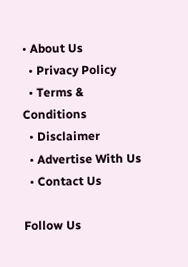• About Us
  • Privacy Policy
  • Terms & Conditions
  • Disclaimer
  • Advertise With Us
  • Contact Us

Follow Us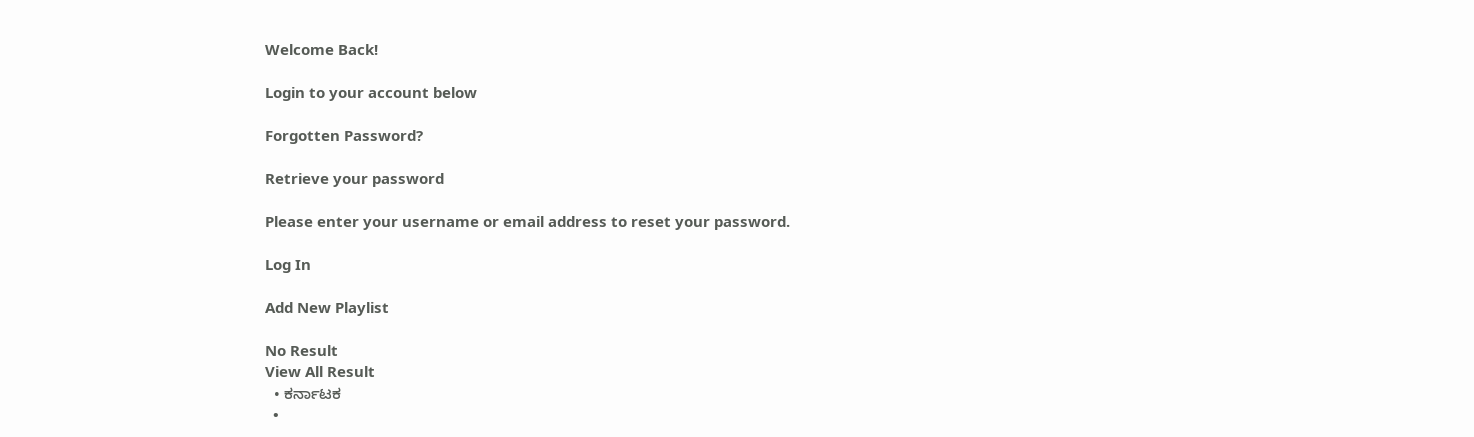Welcome Back!

Login to your account below

Forgotten Password?

Retrieve your password

Please enter your username or email address to reset your password.

Log In

Add New Playlist

No Result
View All Result
  • ಕರ್ನಾಟಕ
  •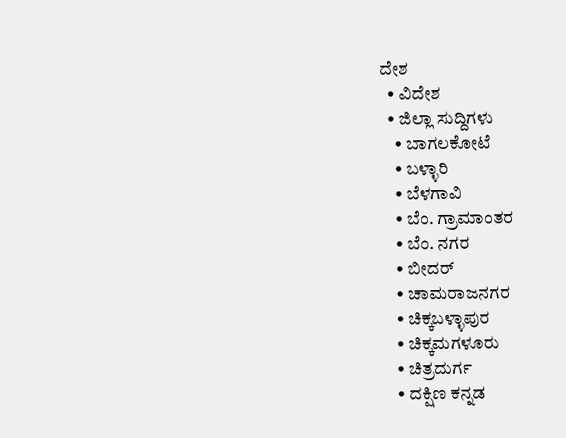ದೇಶ
  • ವಿದೇಶ
  • ಜಿಲ್ಲಾ ಸುದ್ದಿಗಳು
    • ಬಾಗಲಕೋಟೆ
    • ಬಳ್ಳಾರಿ
    • ಬೆಳಗಾವಿ
    • ಬೆಂ. ಗ್ರಾಮಾಂತರ
    • ಬೆಂ. ನಗರ
    • ಬೀದರ್
    • ಚಾಮರಾಜನಗರ
    • ಚಿಕ್ಕಬಳ್ಳಾಪುರ
    • ಚಿಕ್ಕಮಗಳೂರು
    • ಚಿತ್ರದುರ್ಗ
    • ದಕ್ಷಿಣ ಕನ್ನಡ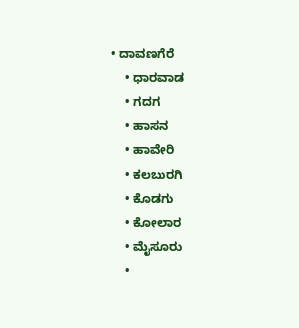• ದಾವಣಗೆರೆ
    • ಧಾರವಾಡ
    • ಗದಗ
    • ಹಾಸನ
    • ಹಾವೇರಿ
    • ಕಲಬುರಗಿ
    • ಕೊಡಗು
    • ಕೋಲಾರ
    • ಮೈಸೂರು
    •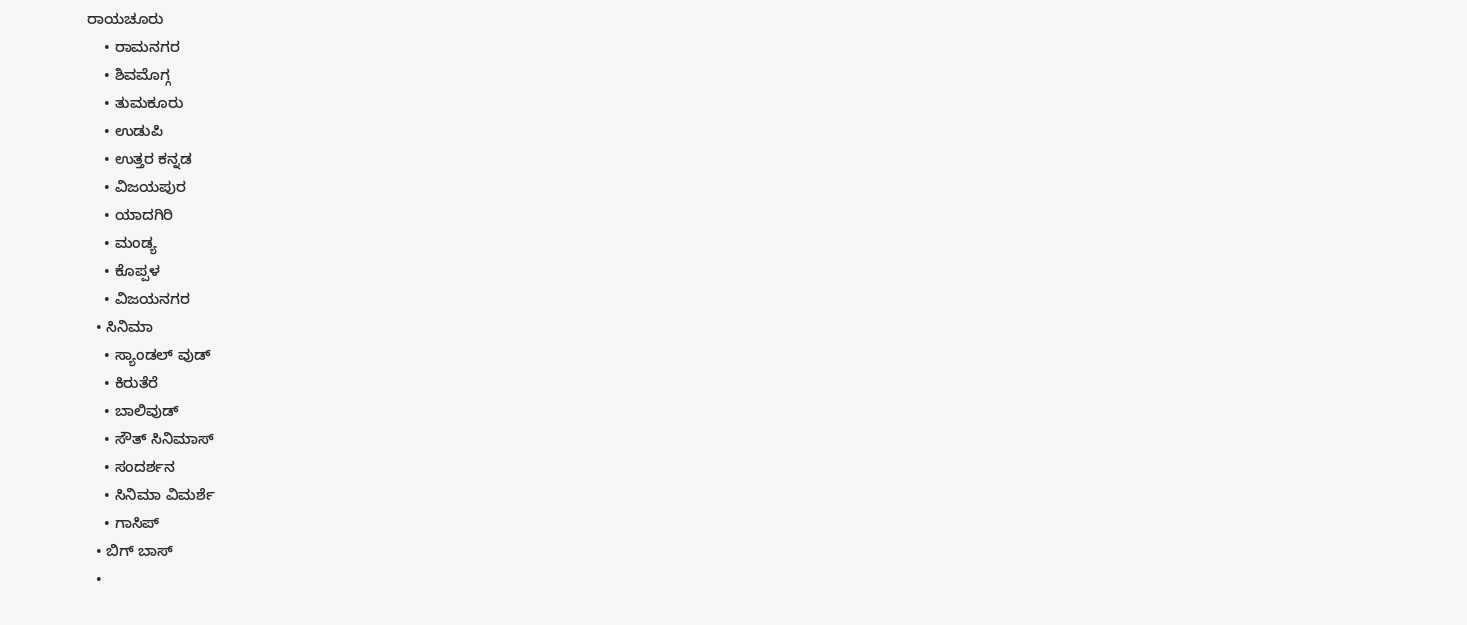ರಾಯಚೂರು
    • ರಾಮನಗರ
    • ಶಿವಮೊಗ್ಗ
    • ತುಮಕೂರು
    • ಉಡುಪಿ
    • ಉತ್ತರ ಕನ್ನಡ
    • ವಿಜಯಪುರ
    • ಯಾದಗಿರಿ
    • ಮಂಡ್ಯ
    • ಕೊಪ್ಪಳ
    • ವಿಜಯನಗರ
  • ಸಿನಿಮಾ
    • ಸ್ಯಾಂಡಲ್ ವುಡ್
    • ಕಿರುತೆರೆ
    • ಬಾಲಿವುಡ್
    • ಸೌತ್ ಸಿನಿಮಾಸ್
    • ಸಂದರ್ಶನ
    • ಸಿನಿಮಾ ವಿಮರ್ಶೆ
    • ಗಾಸಿಪ್
  • ಬಿಗ್ ಬಾಸ್
  •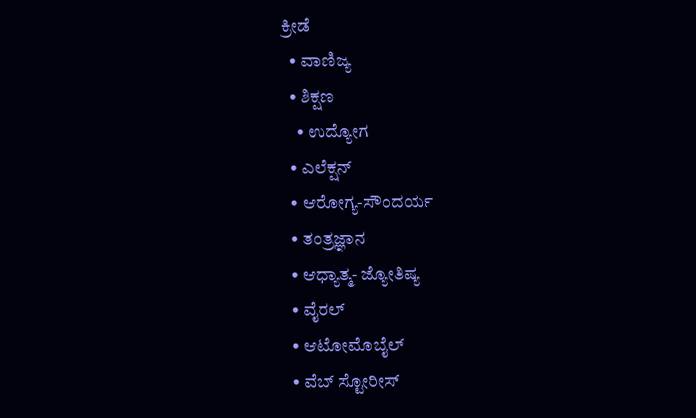ಕ್ರೀಡೆ
  • ವಾಣಿಜ್ಯ
  • ಶಿಕ್ಷಣ
    • ಉದ್ಯೋಗ
  • ಎಲೆಕ್ಷನ್
  • ಆರೋಗ್ಯ-ಸೌಂದರ್ಯ
  • ತಂತ್ರಜ್ಞಾನ
  • ಆಧ್ಯಾತ್ಮ- ಜ್ಯೋತಿಷ್ಯ
  • ವೈರಲ್
  • ಆಟೋಮೊಬೈಲ್
  • ವೆಬ್ ಸ್ಟೋರೀಸ್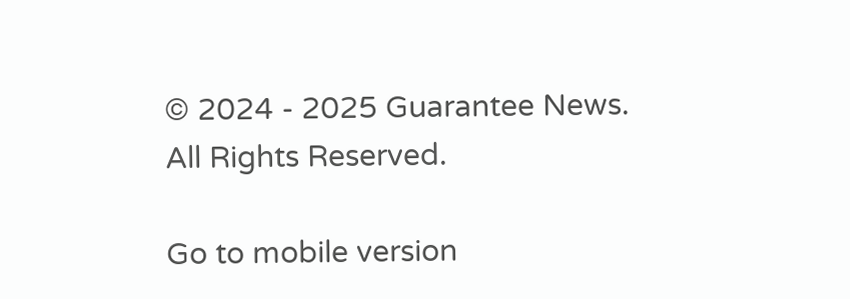© 2024 - 2025 Guarantee News. All Rights Reserved.

Go to mobile version